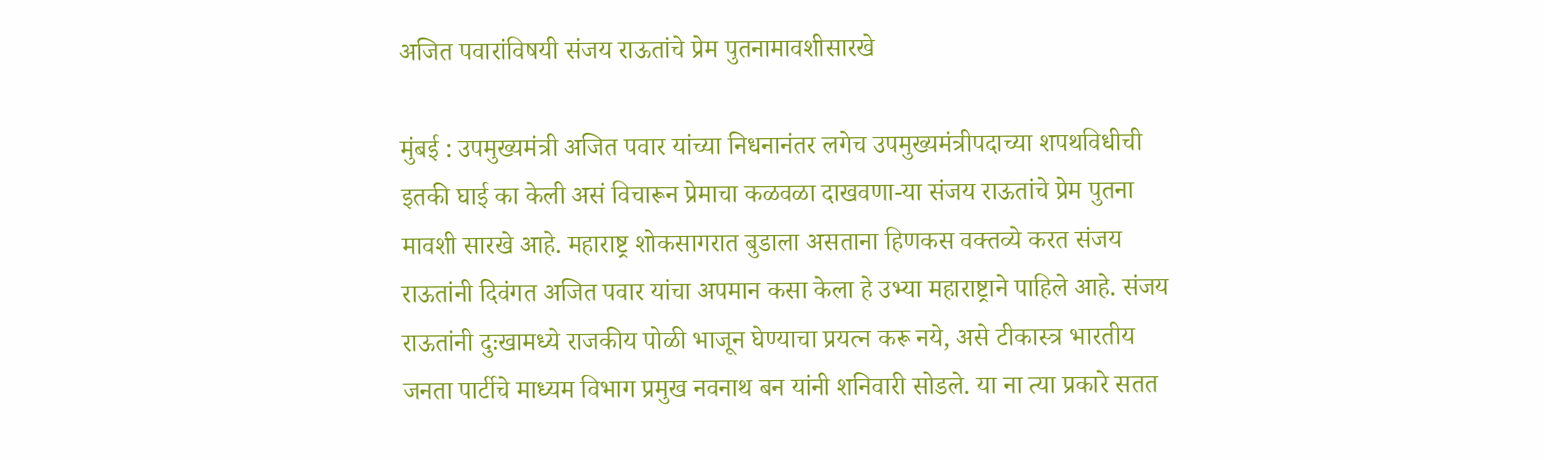अजित पवारांविषयी संजय राऊतांचे प्रेम पुतनामावशीसारखे

मुंबई : उपमुख्यमंत्री अजित पवार यांच्या निधनानंतर लगेच उपमुख्यमंत्रीपदाच्या शपथविधीची इतकी घाई का केली असं विचारून प्रेमाचा कळवळा दाखवणा-या संजय राऊतांचे प्रेम पुतना मावशी सारखे आहे. महाराष्ट्र शोकसागरात बुडाला असताना हिणकस वक्तव्ये करत संजय राऊतांनी दिवंगत अजित पवार यांचा अपमान कसा केला हे उभ्या महाराष्ट्राने पाहिले आहे. संजय राऊतांनी दुःखामध्ये राजकीय पोळी भाजून घेण्याचा प्रयत्न करू नये, असे टीकास्त्र भारतीय जनता पार्टीचे माध्यम विभाग प्रमुख नवनाथ बन यांनी शनिवारी सोडले. या ना त्या प्रकारे सतत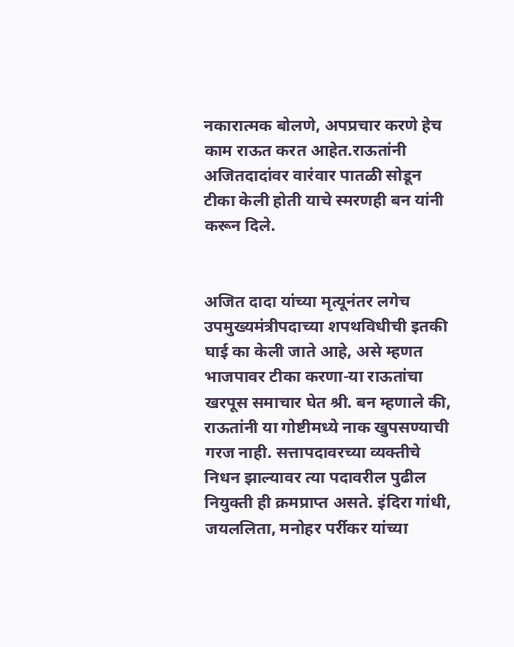नकारात्मक बोलणे, अपप्रचार करणे हेच काम राऊत करत आहेत.राऊतांनी अजितदादांवर वारंवार पातळी सोडून टीका केली होती याचे स्मरणही बन यांनी करून दिले.


अजित दादा यांच्या मृत्यूनंतर लगेच उपमुख्यमंत्रीपदाच्या शपथविधीची इतकी घाई का केली जाते आहे, असे म्हणत भाजपावर टीका करणा-या राऊतांचा खरपूस समाचार घेत श्री. बन म्हणाले की, राऊतांनी या गोष्टीमध्ये नाक खुपसण्याची गरज नाही. सत्तापदावरच्या व्यक्तीचे निधन झाल्यावर त्या पदावरील पुढील नियुक्ती ही क्रमप्राप्त असते. इंदिरा गांधी, जयललिता, मनोहर पर्रीकर यांच्या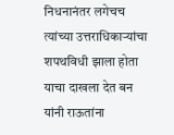निधनानंतर लगेचच त्यांच्या उत्तराधिकाऱ्यांचा शपथविधी झाला होता याचा दाखला देत बन यांनी राऊतांना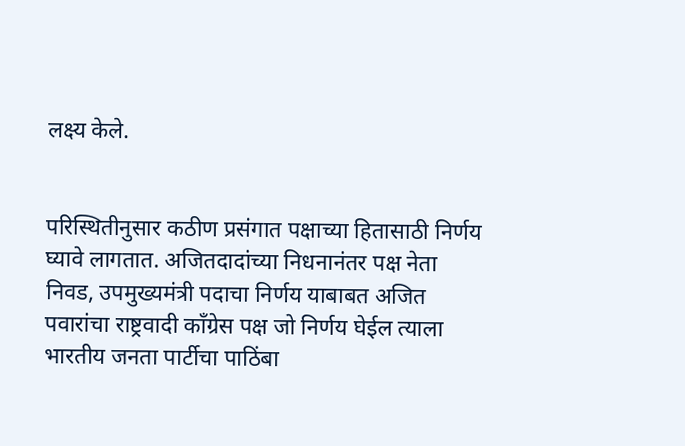लक्ष्य केले.


परिस्थितीनुसार कठीण प्रसंगात पक्षाच्या हितासाठी निर्णय घ्यावे लागतात. अजितदादांच्या निधनानंतर पक्ष नेता निवड, उपमुख्यमंत्री पदाचा निर्णय याबाबत अजित पवारांचा राष्ट्रवादी काँग्रेस पक्ष जो निर्णय घेईल त्याला भारतीय जनता पार्टीचा पाठिंबा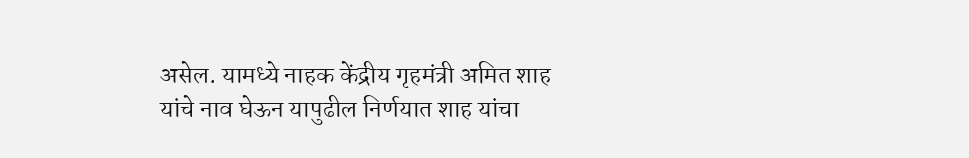असेल. यामध्ये नाहक केंद्रीय गृहमंत्री अमित शाह यांचे नाव घेऊन यापुढील निर्णयात शाह यांचा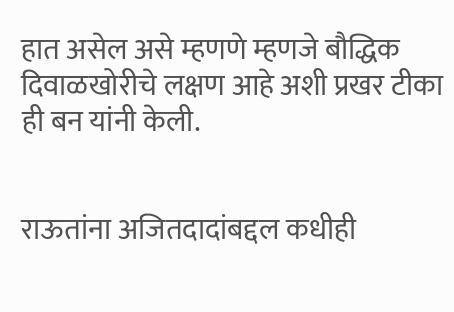हात असेल असे म्हणणे म्हणजे बौद्धिक दिवाळखोरीचे लक्षण आहे अशी प्रखर टीका ही बन यांनी केली.


राऊतांना अजितदादांबद्दल कधीही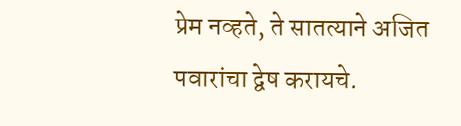प्रेम नव्हते, ते सातत्याने अजित पवारांचा द्वेष करायचे.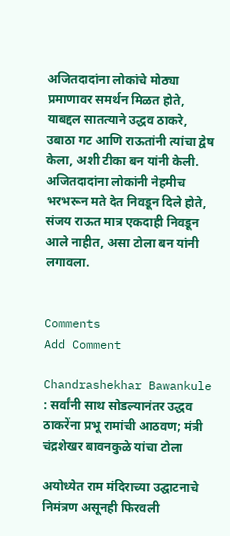अजितदादांना लोकांचे मोठ्या प्रमाणावर समर्थन मिळत होते, याबद्दल सातत्याने उद्धव ठाकरे, उबाठा गट आणि राऊतांनी त्यांचा द्वेष केला, अशी टीका बन यांनी केली. अजितदादांना लोकांनी नेहमीच भरभरून मते देत निवडून दिले होते, संजय राऊत मात्र एकदाही निवडून आले नाहीत, असा टोला बन यांनी लगावला.


Comments
Add Comment

Chandrashekhar Bawankule : सर्वांनी साथ सोडल्यानंतर उद्धव ठाकरेंना प्रभू रामांची आठवण; मंत्री चंद्रशेखर बावनकुळे यांचा टोला

अयोध्येत राम मंदिराच्या उद्घाटनाचे निमंत्रण असूनही फिरवली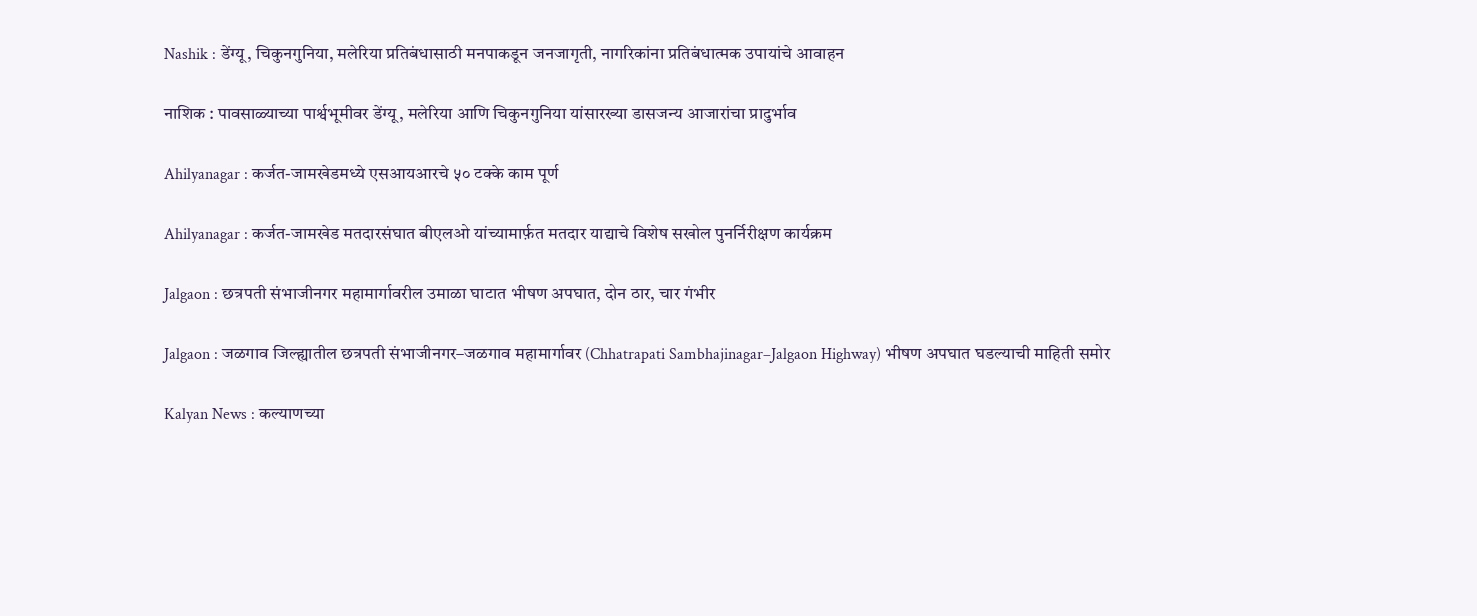Nashik : डेंग्यू, चिकुनगुनिया, मलेरिया प्रतिबंधासाठी मनपाकडून जनजागृती, नागरिकांना प्रतिबंधात्मक उपायांचे आवाहन

नाशिक : पावसाळ्याच्या पार्श्वभूमीवर डेंग्यू, मलेरिया आणि चिकुनगुनिया यांसारख्या डासजन्य आजारांचा प्रादुर्भाव

Ahilyanagar : कर्जत-जामखेडमध्ये एसआयआरचे ५० टक्के काम पूर्ण

Ahilyanagar : कर्जत-जामखेड मतदारसंघात बीएलओ यांच्यामार्फ़त मतदार याद्याचे विशेष सखोल पुनर्निरीक्षण कार्यक्रम

Jalgaon : छत्रपती संभाजीनगर महामार्गावरील उमाळा घाटात भीषण अपघात, दोन ठार, चार गंभीर

Jalgaon : जळगाव जिल्ह्यातील छत्रपती संभाजीनगर–जळगाव महामार्गावर (Chhatrapati Sambhajinagar–Jalgaon Highway) भीषण अपघात घडल्याची माहिती समोर

Kalyan News : कल्याणच्या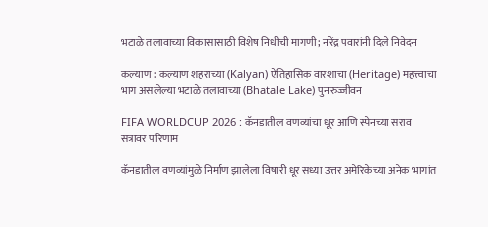भटाळे तलावाच्या विकासासाठी विशेष निधीची मागणी; नरेंद्र पवारांनी दिले निवेदन

कल्याण : कल्याण शहराच्या (Kalyan) ऐतिहासिक वारशाचा (Heritage) महत्त्वाचा भाग असलेल्या भटाळे तलावाच्या (Bhatale Lake) पुनरुज्जीवन

FIFA WORLDCUP 2026 : कॅनडातील वणव्यांचा धूर आणि स्पेनच्या सराव सत्रावर परिणाम

कॅनडातील वणव्यांमुळे निर्माण झालेला विषारी धूर सध्या उत्तर अमेरिकेच्या अनेक भागांत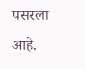पसरला आहे.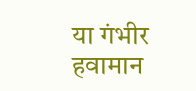या गंभीर हवामान